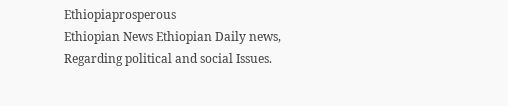Ethiopiaprosperous
Ethiopian News Ethiopian Daily news, Regarding political and social Issues.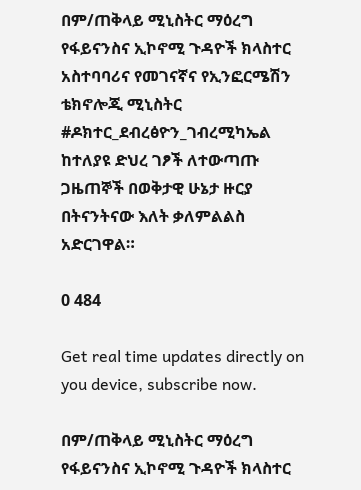በም/ጠቅላይ ሚኒስትር ማዕረግ የፋይናንስና ኢኮኖሚ ጉዳዮች ክላስተር አስተባባሪና የመገናኛና የኢንፎርሜሽን ቴክኖሎጂ ሚኒስትር #ዶክተር_ደብረፅዮን_ገብረሚካኤል ከተለያዩ ድህረ ገፆች ለተውጣጡ ጋዜጠኞች በወቅታዊ ሁኔታ ዙርያ በትናንትናው እለት ቃለምልልስ አድርገዋል።

0 484

Get real time updates directly on you device, subscribe now.

በም/ጠቅላይ ሚኒስትር ማዕረግ የፋይናንስና ኢኮኖሚ ጉዳዮች ክላስተር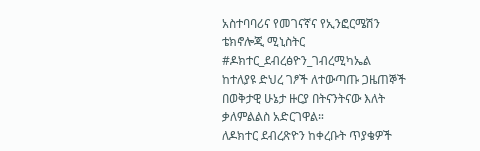አስተባባሪና የመገናኛና የኢንፎርሜሽን ቴክኖሎጂ ሚኒስትር
#ዶክተር_ደብረፅዮን_ገብረሚካኤል
ከተለያዩ ድህረ ገፆች ለተውጣጡ ጋዜጠኞች በወቅታዊ ሁኔታ ዙርያ በትናንትናው እለት ቃለምልልስ አድርገዋል።
ለዶክተር ደብረጽዮን ከቀረቡት ጥያቄዎች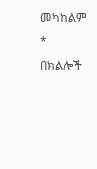መካከልም *
በክልሎች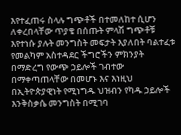እየተፈጠሩ ስላሉ ግጭቶች በተመለከተ ሲሆን ለቀረበላቸው ጥያቄ በሰጡት ምላሽ ግጭቶቹ እየተነሱ ያሉት መንግስት መፍታት እያለበት ባልተፈቱ የመልካም አስተዳደር ችግሮችን ምክንያት በማድረግ የውጭ ኃይሎች ገብተው በማቀጣጠላቸው በመሆኑ እና እነዚህ በኢትዮጵያዊነት የሚነግዱ ህዝብን የካዱ ኃይሎች እንቅስቃሴ መንግስት በሚገባ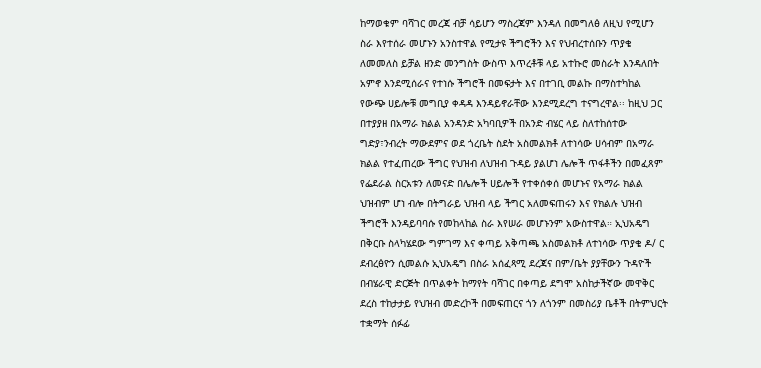ከማወቁም ባሻገር መረጃ ብቻ ሳይሆን ማስረጃም እንዳለ በመግለፅ ለዚህ የሚሆን ስራ እየተሰራ መሆኑን አንስተዋል የሚታዩ ችግሮችን እና የህብረተሰቡን ጥያቄ ለመመለስ ይቻል ዘንድ መንግስት ውስጥ እጥረቶቹ ላይ አተኩሮ መስራት እንዳለበት አምኖ እንደሚሰራና የተነሱ ችግሮች በመፍታት እና በተገቢ መልኩ በማስተካከል የውጭ ሀይሎቹ መግቢያ ቀዳዳ እንዳይኖራቸው እንደሚደረግ ተናግረዋል፡፡ ከዚህ ጋር በተያያዘ በአማራ ክልል አንዳንድ አካባቢዎች በአንድ ብሄር ላይ ስለተከሰተው ግድያ፣ንብረት ማውደምና ወደ ጎረቤት ስደት አስመልክቶ ለተነሳው ሀሳብም በአማራ ክልል የተፈጠረው ችግር የህዝብ ለህዝብ ጉዳይ ያልሆነ ሌሎች ጥፋቶችን በመፈጸም የፌደራል ስርአቱን ለመናድ በሌሎች ሀይሎች የተቀሰቀሰ መሆኑና የአማራ ክልል ህዝብም ሆነ ብሎ በትግራይ ህዝብ ላይ ችግር አለመፍጠሩን እና የክልሉ ህዝብ ችግሮች እንዳይባባሱ የመከላከል ስራ እየሠራ መሆኑንም አውስተዋል። ኢህአዴግ በቅርቡ ስላካሄደው ግምገማ እና ቀጣይ አቅጣጫ አስመልክቶ ለተነሳው ጥያቄ ዶ/ ር ደብረፅዮን ሲመልሱ ኢህአዴግ በስራ አሰፈጻሚ ደረጃና በም/ቤት ያያቸውን ጉዳዮች በብሄራዊ ድርጅት በጥልቀት ከማየት ባሻገር በቀጣይ ደግሞ አስከታችኛው መዋቅር ደረስ ተከታታይ የህዝብ መድረኮች በመፍጠርና ጎን ለጎንም በመስሪያ ቤቶች በትምህርት ተቋማት ሰፉፊ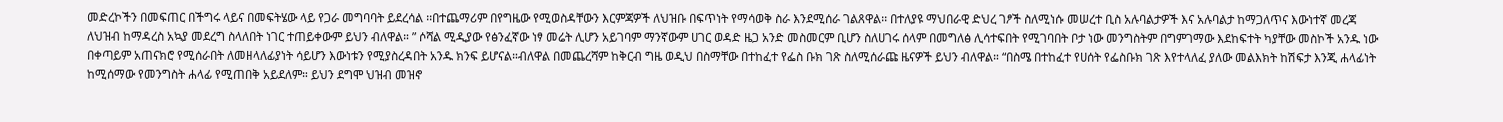መድረኮችን በመፍጠር በችግሩ ላይና በመፍትሄው ላይ የጋራ መግባባት ይደረሳል ፡፡በተጨማሪም በየግዜው የሚወስዳቸውን እርምጃዎች ለህዝቡ በፍጥነት የማሳወቅ ስራ እንደሚሰራ ገልጸዋል፡፡ በተለያዩ ማህበራዊ ድህረ ገፆች ስለሚነሱ መሠረተ ቢስ አሉባልታዎች እና አሉባልታ ከማጋለጥና እውነተኛ መረጃ ለህዝብ ከማዳረስ አኳያ መደረግ ስላለበት ነገር ተጠይቀውም ይህን ብለዋል። ” ሶሻል ሚዲያው የፅንፈኛው ነፃ መሬት ሊሆን አይገባም ማንኛውም ሀገር ወዳድ ዜጋ አንድ መስመርም ቢሆን ስለሀገሩ ሰላም በመግለፅ ሊሳተፍበት የሚገባበት ቦታ ነው መንግስትም በግምገማው እደከፍተት ካያቸው መስኮች አንዱ ነው በቀጣይም አጠናክሮ የሚሰራበት ለመዘላለፊያነት ሳይሆን እውነቱን የሚያስረዳበት አንዱ ክንፍ ይሆናል።ብለዋል በመጨረሻም ከቅርብ ግዜ ወዲህ በስማቸው በተከፈተ የፌስ ቡክ ገጽ ስለሚሰራጩ ዜናዎች ይህን ብለዋል። “በስሜ በተከፈተ የሀሰት የፌስቡክ ገጽ እየተላለፈ ያለው መልእክት ከሽፍታ እንጂ ሐላፊነት ከሚሰማው የመንግስት ሐላፊ የሚጠበቅ አይደለም። ይህን ደግሞ ህዝብ መዝኖ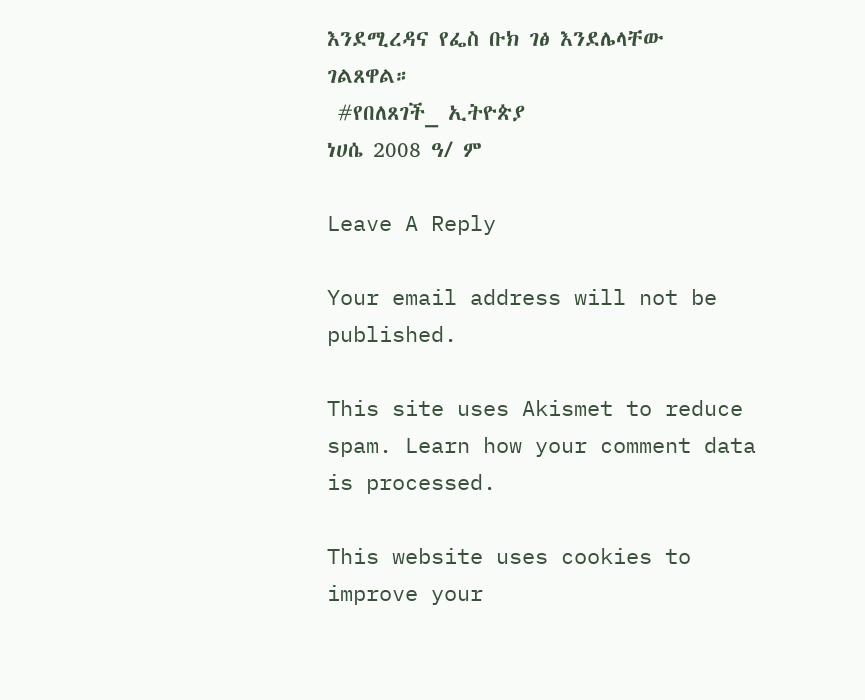እንደሚረዳና የፌስ ቡክ ገፅ እንደሌላቸው ገልጸዋል።
 #የበለጸገች_ ኢትዮጵያ
ነሀሴ 2008 ዓ/ ም

Leave A Reply

Your email address will not be published.

This site uses Akismet to reduce spam. Learn how your comment data is processed.

This website uses cookies to improve your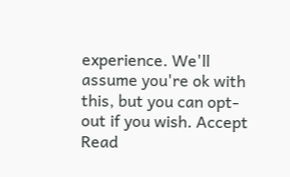experience. We'll assume you're ok with this, but you can opt-out if you wish. Accept Read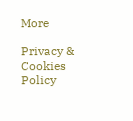More

Privacy & Cookies Policy